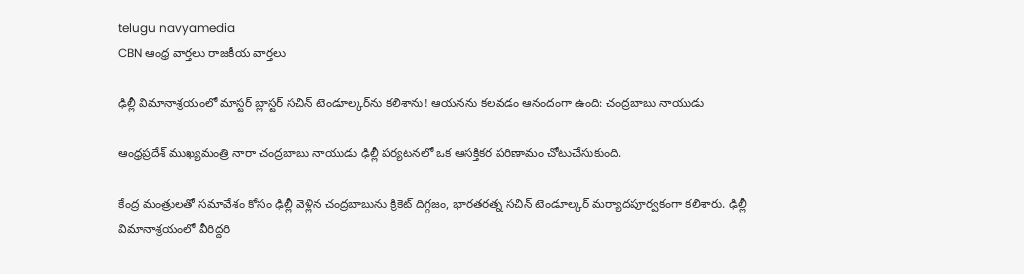telugu navyamedia
CBN ఆంధ్ర వార్తలు రాజకీయ వార్తలు

ఢిల్లీ విమానాశ్రయంలో మాస్టర్ బ్లాస్టర్ సచిన్ టెండూల్కర్‌ను కలిశాను! ఆయనను కలవడం ఆనందంగా ఉంది: చంద్రబాబు నాయుడు

ఆంధ్రప్రదేశ్ ముఖ్యమంత్రి నారా చంద్రబాబు నాయుడు ఢిల్లీ పర్యటనలో ఒక ఆసక్తికర పరిణామం చోటుచేసుకుంది.

కేంద్ర మంత్రులతో సమావేశం కోసం ఢిల్లీ వెళ్లిన చంద్రబాబును క్రికెట్ దిగ్గజం, భారతరత్న సచిన్ టెండూల్కర్ మర్యాదపూర్వకంగా కలిశారు. ఢిల్లీ విమానాశ్రయంలో వీరిద్దరి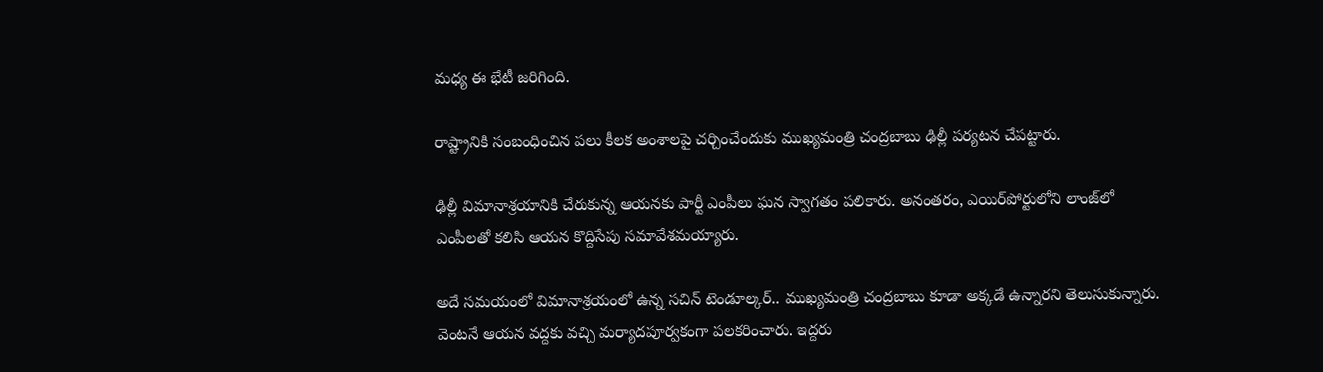మధ్య ఈ భేటీ జరిగింది.

రాష్ట్రానికి సంబంధించిన పలు కీలక అంశాలపై చర్చించేందుకు ముఖ్యమంత్రి చంద్రబాబు ఢిల్లీ పర్యటన చేపట్టారు.

ఢిల్లీ విమానాశ్రయానికి చేరుకున్న ఆయనకు పార్టీ ఎంపీలు ఘన స్వాగతం పలికారు. అనంతరం, ఎయిర్‌పోర్టులోని లాంజ్‌లో ఎంపీలతో కలిసి ఆయన కొద్దిసేపు సమావేశమయ్యారు.

అదే సమయంలో విమానాశ్రయంలో ఉన్న సచిన్ టెండూల్కర్.. ముఖ్యమంత్రి చంద్రబాబు కూడా అక్కడే ఉన్నారని తెలుసుకున్నారు. వెంటనే ఆయన వద్దకు వచ్చి మర్యాదపూర్వకంగా పలకరించారు. ఇద్దరు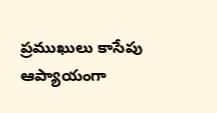ప్రముఖులు కాసేపు ఆప్యాయంగా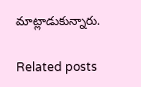మాట్లాడుకున్నారు.

Related posts